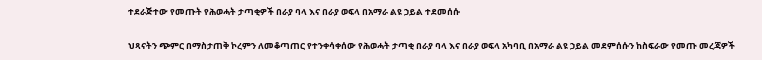ተደራጅተው የመጡት የሕወሓት ታጣቂዎች በራያ ባላ እና በራያ ወፍላ በአማራ ልዩ ኃይል ተደመሰሱ

ህጻናትን ጭምር በማስታጠቅ ኮረምን ለመቆጣጠር የተንቀሳቀሰው የሕወሓት ታጣቂ በራያ ባላ እና በራያ ወፍላ አካባቢ በአማራ ልዩ ኃይል መደምሰሱን ከስፍራው የመጡ መረጃዎች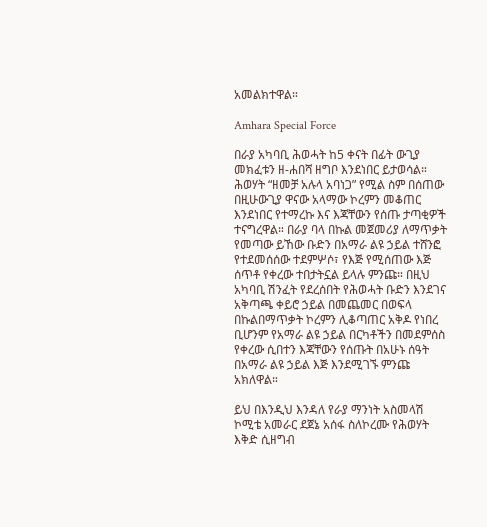አመልክተዋል።

Amhara Special Force

በራያ አካባቢ ሕወሓት ከ5 ቀናት በፊት ውጊያ መክፈቱን ዘ-ሐበሻ ዘግቦ እንደነበር ይታወሳል። ሕወሃት “ዘመቻ አሉላ አባነጋ” የሚል ስም በሰጠው በዚሁውጊያ ዋናው አላማው ኮረምን መቆጠር እንደነበር የተማረኩ እና እጃቸውን የሰጡ ታጣቂዎች ተናግረዋል። በራያ ባላ በኩል መጀመሪያ ለማጥቃት የመጣው ይኸው ቡድን በአማራ ልዩ ኃይል ተሸንፎ የተደመሰሰው ተደምሦሶ፣ የእጅ የሚሰጠው እጅ ሰጥቶ የቀረው ተበታትኗል ይላሉ ምንጩ። በዚህ አካባቢ ሽንፈት የደረሰበት የሕወሓት ቡድን እንደገና አቅጣጫ ቀይሮ ኃይል በመጨመር በወፍላ በኩልበማጥቃት ኮረምን ሊቆጣጠር አቅዶ የነበረ ቢሆንም የአማራ ልዩ ኃይል በርካቶችን በመደምሰስ የቀረው ሲበተን እጃቸውን የሰጡት በአሁኑ ሰዓት በአማራ ልዩ ኃይል እጅ እንደሚገኙ ምንጩ አክለዋል።

ይህ በእንዲህ እንዳለ የራያ ማንነት አስመላሽ ኮሚቴ አመራር ደጀኔ አሰፋ ስለኮረሙ የሕወሃት እቅድ ሲዘግብ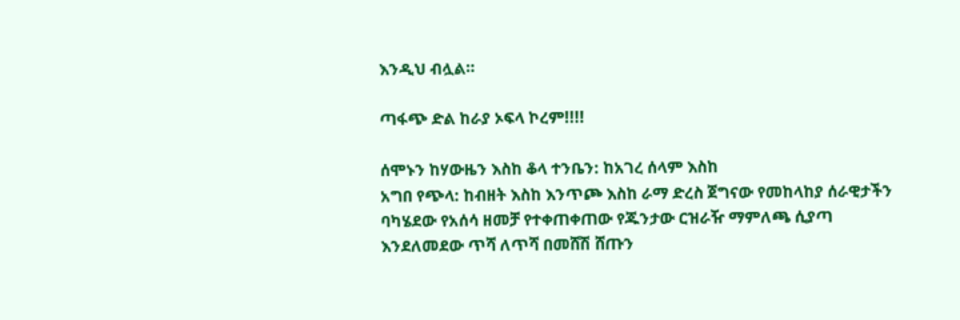እንዲህ ብሏል።

ጣፋጭ ድል ከራያ ኦፍላ ኮረም!!!!

ሰሞኑን ከሃውዜን እስከ ቆላ ተንቤን: ከአገረ ሰላም እስከ
አግበ የጭላ: ከብዘት እስከ እንጥጮ እስከ ራማ ድረስ ጀግናው የመከላከያ ሰራዊታችን ባካሄደው የአሰሳ ዘመቻ የተቀጠቀጠው የጁንታው ርዝራዥ ማምለጫ ሲያጣ እንደለመደው ጥሻ ለጥሻ በመሸሽ ሸጡን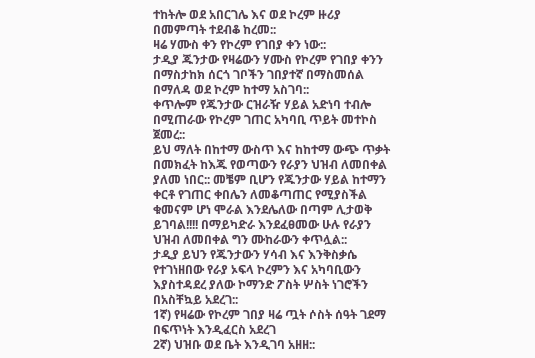ተከትሎ ወደ አበርገሌ እና ወደ ኮረም ዙሪያ በመምጣት ተደብቆ ከረመ::
ዛሬ ሃሙስ ቀን የኮረም የገበያ ቀን ነው::
ታዲያ ጁንታው የዛሬውን ሃሙስ የኮረም የገበያ ቀንን በማስታከክ ሰርጎ ገቦችን ገበያተኛ በማስመሰል በማለዳ ወደ ኮረም ከተማ አስገባ::
ቀጥሎም የጁንታው ርዝራዥ ሃይል አድነባ ተብሎ በሚጠራው የኮረም ገጠር አካባቢ ጥይት መተኮስ ጀመረ::
ይህ ማለት በከተማ ውስጥ እና ከከተማ ውጭ ጥቃት በመክፈት ከእጁ የወጣውን የራያን ህዝብ ለመበቀል ያለመ ነበር:: መቼም ቢሆን የጁንታው ሃይል ከተማን ቀርቶ የገጠር ቀበሌን ለመቆጣጠር የሚያስችል ቁመናም ሆነ ሞራል እንደሌለው በጣም ሊታወቅ ይገባል!!!! በማይካድራ እንደፈፀመው ሁሉ የራያን ህዝብ ለመበቀል ግን ሙከራውን ቀጥሏል::
ታዲያ ይህን የጁንታውን ሃሳብ እና እንቅስቃሴ የተገነዘበው የራያ ኦፍላ ኮረምን እና አካባቢውን እያስተዳደረ ያለው ኮማንድ ፖስት ሦስት ነገሮችን በአስቸኳይ አደረገ::
1ኛ) የዛሬው የኮረም ገበያ ዛሬ ጧት ሶስት ሰዓት ገደማ በፍጥነት እንዲፈርስ አደረገ
2ኛ) ህዝቡ ወደ ቤት እንዲገባ አዘዘ::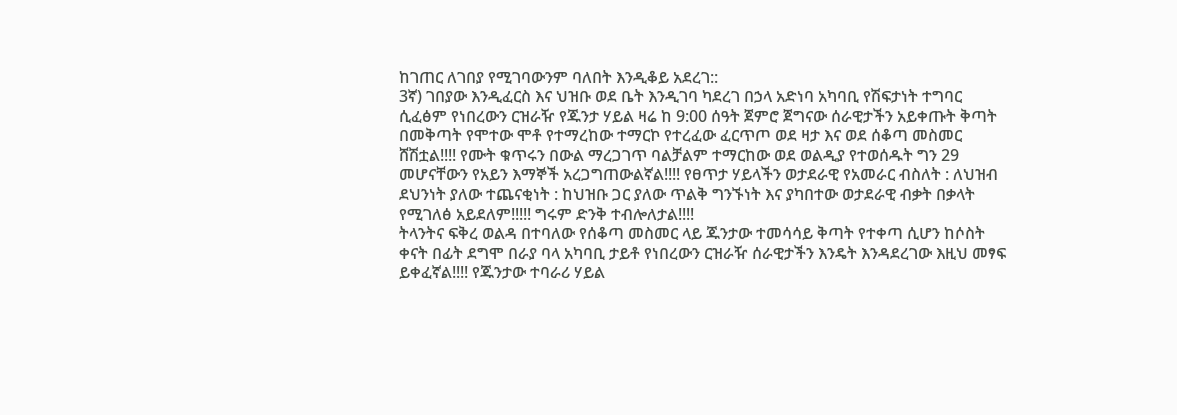ከገጠር ለገበያ የሚገባውንም ባለበት እንዲቆይ አደረገ::
3ኛ) ገበያው እንዲፈርስ እና ህዝቡ ወደ ቤት እንዲገባ ካደረገ በኃላ አድነባ አካባቢ የሽፍታነት ተግባር ሲፈፅም የነበረውን ርዝራዥ የጁንታ ሃይል ዛሬ ከ 9:00 ሰዓት ጀምሮ ጀግናው ሰራዊታችን አይቀጡት ቅጣት በመቅጣት የሞተው ሞቶ የተማረከው ተማርኮ የተረፈው ፈርጥጦ ወደ ዛታ እና ወደ ሰቆጣ መስመር ሸሽቷል!!!! የሙት ቁጥሩን በውል ማረጋገጥ ባልቻልም ተማርከው ወደ ወልዲያ የተወሰዱት ግን 29 መሆናቸውን የአይን እማኞች አረጋግጠውልኛል!!!! የፀጥታ ሃይላችን ወታደራዊ የአመራር ብስለት : ለህዝብ ደህንነት ያለው ተጨናቂነት : ከህዝቡ ጋር ያለው ጥልቅ ግንኙነት እና ያካበተው ወታደራዊ ብቃት በቃላት የሚገለፅ አይደለም!!!!! ግሩም ድንቅ ተብሎለታል!!!!
ትላንትና ፍቅረ ወልዳ በተባለው የሰቆጣ መስመር ላይ ጁንታው ተመሳሳይ ቅጣት የተቀጣ ሲሆን ከሶስት ቀናት በፊት ደግሞ በራያ ባላ አካባቢ ታይቶ የነበረውን ርዝራዥ ሰራዊታችን እንዴት እንዳደረገው እዚህ መፃፍ ይቀፈኛል!!!! የጁንታው ተባራሪ ሃይል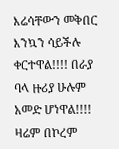እሬሳቸውን መቅበር እንኳን ሳይችሉ ቀርተዋል!!!! በራያ ባላ ዙሪያ ሁሉም አመድ ሆነዋል!!!! ዛሬም በኮረም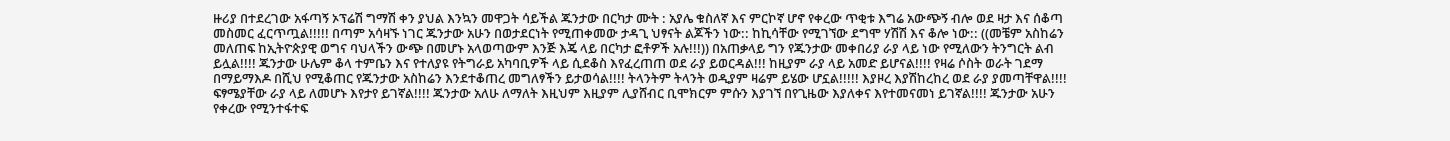ዙሪያ በተደረገው አፋጣኝ ኦፕሬሽ ግማሽ ቀን ያህል እንኳን መዋጋት ሳይችል ጁንታው በርካታ ሙት : አያሌ ቁስለኛ እና ምርኮኛ ሆኖ የቀረው ጥቂቱ እግሬ አውጭኝ ብሎ ወደ ዛታ እና ሰቆጣ መስመር ፈርጥጧል!!!!! በጣም አሳዛኙ ነገር ጁንታው አሁን በወታደርነት የሚጠቀመው ታዳጊ ህፃናት ልጆችን ነው:: ከኪሳቸው የሚገኘው ደግሞ ሃሽሽ እና ቆሎ ነው:: ((መቼም አስከሬን መለጠፍ ከኢትዮጵያዊ ወግና ባህላችን ውጭ በመሆኑ አላወጣውም እንጅ እጄ ላይ በርካታ ፎቶዎች አሉ!!!)) በአጠቃላይ ግን የጁንታው መቀበሪያ ራያ ላይ ነው የሚለውን ትንግርት ልብ ይሏል!!!! ጁንታው ሁሌም ቆላ ተምቤን እና የተለያዩ የትግራይ አካባቢዎች ላይ ሲደቆስ እየፈረጠጠ ወደ ራያ ይወርዳል!!! ከዚያም ራያ ላይ አመድ ይሆናል!!!! የዛሬ ሶስት ወራት ገደማ በማይማእዶ በሺህ የሚቆጠር የጁንታው አስከሬን እንደተቆጠረ መግለፃችን ይታወሳል!!!! ትላንትም ትላንት ወዲያም ዛሬም ይሄው ሆኗል!!!!! እያዞረ እያሽከረከረ ወደ ራያ ያመጣቸዋል!!!! ፍፃሜያቸው ራያ ላይ ለመሆኑ እየታየ ይገኛል!!!! ጁንታው አለሁ ለማለት እዚህም እዚያም ሊያሸብር ቢሞክርም ምሱን እያገኘ በየጊዜው እያለቀና እየተመናመነ ይገኛል!!!! ጁንታው አሁን የቀረው የሚንተፋተፍ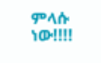ምላሱ ነው!!!!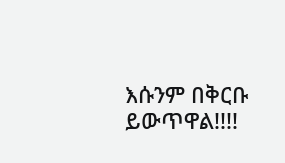እሱንም በቅርቡ ይውጥዋል!!!!